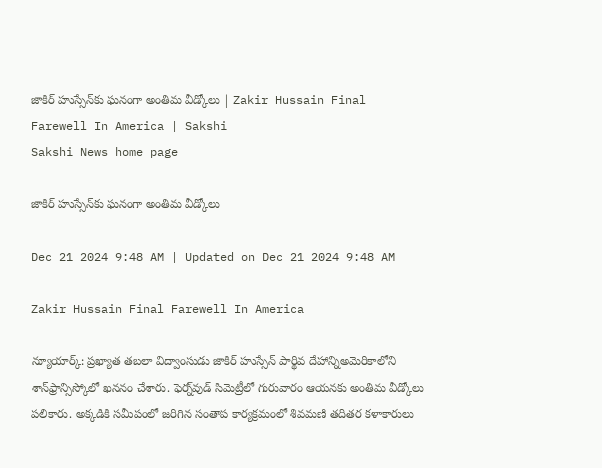జాకిర్‌ హుస్సేన్‌కు ఘనంగా అంతిమ వీడ్కోలు | Zakir Hussain Final Farewell In America | Sakshi
Sakshi News home page

జాకిర్‌ హుస్సేన్‌కు ఘనంగా అంతిమ వీడ్కోలు

Dec 21 2024 9:48 AM | Updated on Dec 21 2024 9:48 AM

Zakir Hussain Final Farewell In America

న్యూయార్క్‌: ప్రఖ్యాత తబలా విద్వాంసుడు జాకిర్‌ హుస్సేన్‌ పార్థివ దేహాన్నిఅమెరికాలోని శాన్‌ఫ్రాన్సిస్కోలో ఖననం చేశారు. ఫెర్న్‌వుడ్‌ సిమెట్రీలో గురువారం ఆయనకు అంతిమ వీడ్కోలు పలికారు. అక్కడికి సమీపంలో జరిగిన సంతాప కార్యక్రమంలో శివమణి తదితర కళాకారులు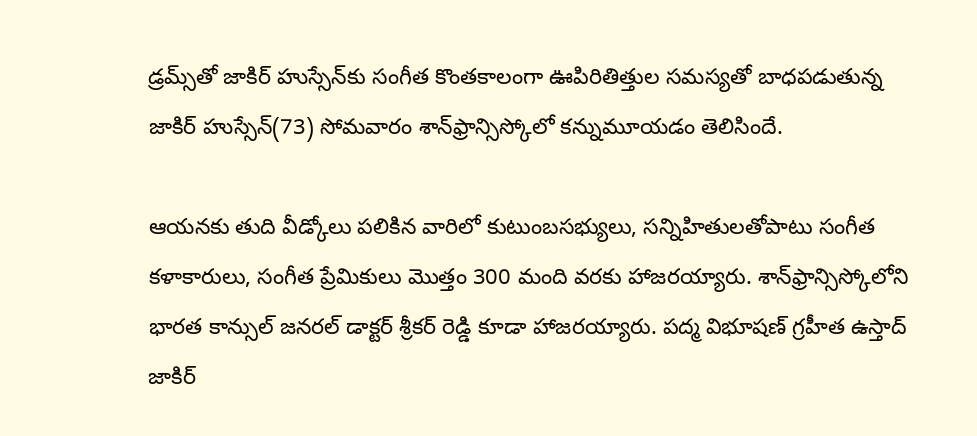డ్రమ్స్‌తో జాకిర్‌ హుస్సేన్‌కు సంగీత కొంతకాలంగా ఊపిరితిత్తుల సమస్యతో బాధపడుతున్న జాకిర్‌ హుస్సేన్‌(73) సోమవారం శాన్‌ఫ్రాన్సిస్కోలో కన్నుమూయడం తెలిసిందే.

ఆయనకు తుది వీడ్కోలు పలికిన వారిలో కుటుంబసభ్యులు, సన్నిహితులతోపాటు సంగీత కళాకారులు, సంగీత ప్రేమికులు మొత్తం 300 మంది వరకు హాజరయ్యారు. శాన్‌ఫ్రాన్సిస్కోలోని భారత కాన్సుల్‌ జనరల్‌ డాక్టర్‌ శ్రీకర్‌ రెడ్డి కూడా హాజరయ్యారు. పద్మ విభూషణ్‌ గ్రహీత ఉస్తాద్‌ జాకిర్‌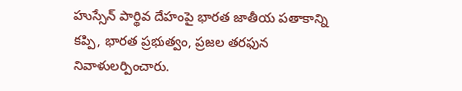హుస్సేన్‌ పార్థివ దేహంపై భారత జాతీయ పతాకాన్ని కప్పి, భారత ప్రభుత్వం, ప్రజల తరఫున నివాళులర్పించారు.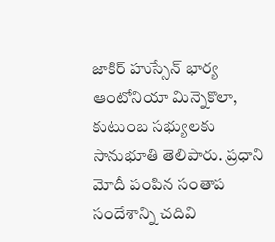జాకిర్‌ హుస్సేన్‌ భార్య ఆంటోనియా మిన్నెకొలా, కుటుంబ సభ్యులకు సానుభూతి తెలిపారు. ప్రధాని మోదీ పంపిన సంతాప సందేశాన్ని చదివి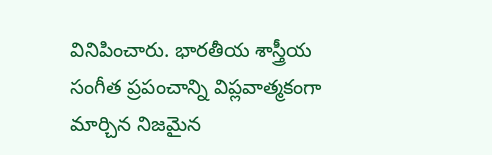వినిపించారు. భారతీయ శాస్త్రీయ సంగీత ప్రపంచాన్ని విప్లవాత్మకంగా మార్చిన నిజమైన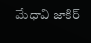మేధావి జాకిర్‌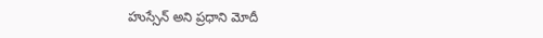హుస్సేన్‌ అని ప్రధాని మోదీ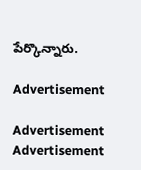పేర్కొన్నారు.

Advertisement

Advertisement
Advertisement